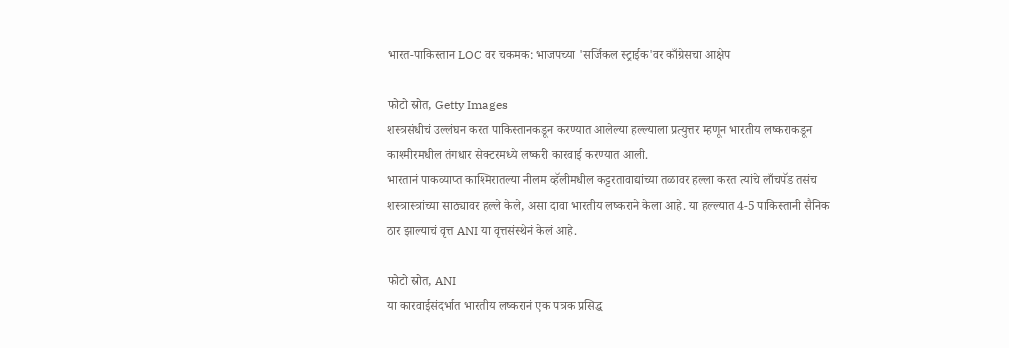भारत-पाकिस्तान LOC वर चकमक: भाजपच्या 'सर्जिकल स्ट्राईक'वर काँग्रेसचा आक्षेप

फोटो स्रोत, Getty Images
शस्त्रसंधीचं उल्लंघन करत पाकिस्तानकडून करण्यात आलेल्या हल्ल्याला प्रत्युत्तर म्हणून भारतीय लष्कराकडून काश्मीरमधील तंगधार सेक्टरमध्ये लष्करी कारवाई करण्यात आली.
भारतानं पाकव्याप्त काश्मिरातल्या नीलम व्हॅलीमधील कट्टरतावाद्यांच्या तळावर हल्ला करत त्यांचे लाँचपॅड तसंच शस्त्रास्त्रांच्या साठ्यावर हल्ले केले, असा दावा भारतीय लष्कराने केला आहे. या हल्ल्यात 4-5 पाकिस्तानी सैनिक ठार झाल्याचं वृत्त ANI या वृत्तसंस्थेनं केलं आहे.

फोटो स्रोत, ANI
या कारवाईसंदर्भात भारतीय लष्करानं एक पत्रक प्रसिद्ध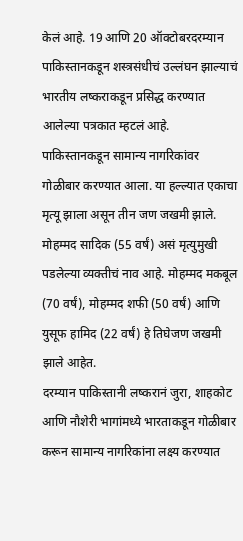केलं आहे. 19 आणि 20 ऑक्टोबरदरम्यान पाकिस्तानकडून शस्त्रसंधीचं उल्लंघन झाल्याचं भारतीय लष्कराकडून प्रसिद्ध करण्यात आलेल्या पत्रकात म्हटलं आहे.
पाकिस्तानकडून सामान्य नागरिकांवर गोळीबार करण्यात आला. या हल्ल्यात एकाचा मृत्यू झाला असून तीन जण जखमी झाले.
मोहम्मद सादिक (55 वर्षं) असं मृत्युमुखी पडलेल्या व्यक्तीचं नाव आहे. मोहम्मद मकबूल (70 वर्षं), मोहम्मद शफी (50 वर्षं) आणि युसूफ हामिद (22 वर्षं) हे तिघेजण जखमी झाले आहेत.
दरम्यान पाकिस्तानी लष्करानं जुरा, शाहकोट आणि नौशेरी भागांमध्ये भारताकडून गोळीबार करून सामान्य नागरिकांना लक्ष्य करण्यात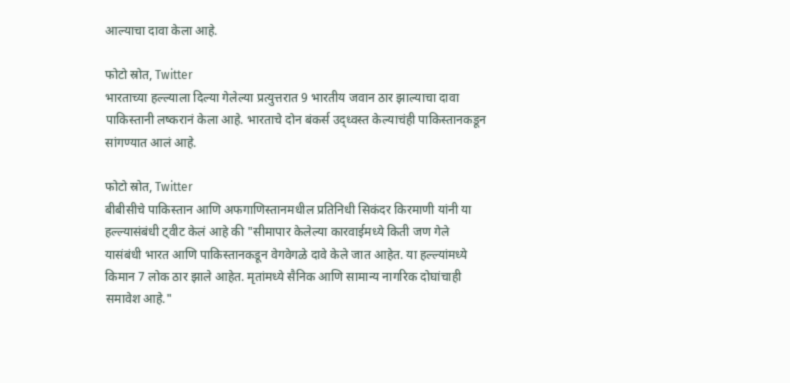आल्याचा दावा केला आहे.

फोटो स्रोत, Twitter
भारताच्या हल्ल्याला दिल्या गेलेल्या प्रत्युत्तरात 9 भारतीय जवान ठार झाल्याचा दावा पाकिस्तानी लष्करानं केला आहे. भारताचे दोन बंकर्स उद्ध्वस्त केल्याचंही पाकिस्तानकडून सांगण्यात आलं आहे.

फोटो स्रोत, Twitter
बीबीसीचे पाकिस्तान आणि अफगाणिस्तानमधील प्रतिनिधी सिकंदर किरमाणी यांनी या हल्ल्यासंबंधी ट्वीट केलं आहे की "सीमापार केलेल्या कारवाईमध्ये किती जण गेले यासंबंधी भारत आणि पाकिस्तानकडून वेगवेगळे दावे केले जात आहेत. या हल्ल्यांमध्ये किमान 7 लोक ठार झाले आहेत. मृतांमध्ये सैनिक आणि सामान्य नागरिक दोघांचाही समावेश आहे."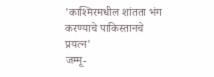'काश्मिरमधील शांतता भंग करण्याचे पाकिस्तानचे प्रयत्न'
जम्मू-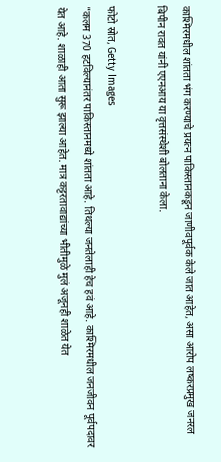काश्मिरमधील शांतता भंग करण्याचे प्रयत्न पाकिस्तानकडून जाणीवपूर्वक केले जात आहेत, असा आरोप लष्करप्रमुख जनरल बिपीन रावत यांनी एएनआय या वृत्तसंस्थेशी बोलताना केला.

फोटो स्रोत, Getty Images
"कलम 370 हटविल्यानंतर पाकिस्तानमध्ये शांतता आहे. तिथल्या जनतेलाही हेच हवं आहे. काश्मिरमधील जनजीवन पूर्वपदावर येत आहे. शाळाही आता सुरू झाल्या आहेत. मात्र कट्टरतावाद्यांच्या भीतीमुळे मुलं अजूनही शाळेत येत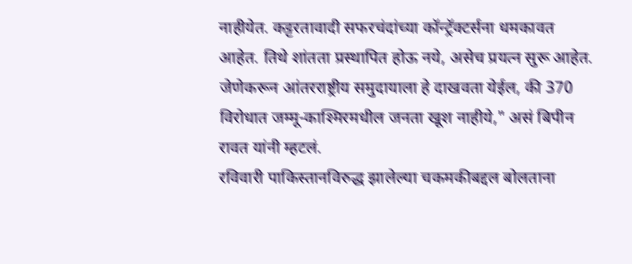नाहीयेत. कट्टरतावादी सफरचंदांच्या कॉन्ट्रॅक्टर्सना धमकावत आहेत. तिथे शांतता प्रस्थापित होऊ नये, असेच प्रयत्न सुरू आहेत. जेणेकरून आंतरराष्ट्रीय समुदायाला हे दाखवता येईल, की 370 विरोधात जम्मू-काश्मिरमधील जनता खूश नाहीये," असं बिपीन रावत यांनी म्हटलं.
रविवारी पाकिस्तानविरुद्ध झालेल्या चकमकीबद्दल बोलताना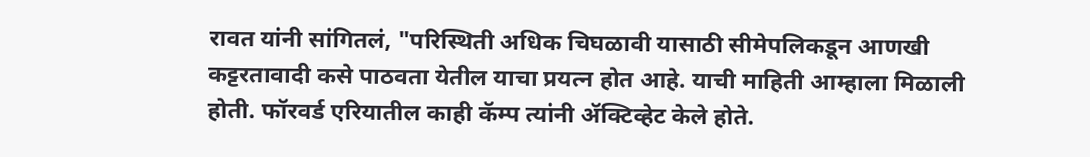रावत यांनी सांगितलं, "परिस्थिती अधिक चिघळावी यासाठी सीमेपलिकडून आणखी कट्टरतावादी कसे पाठवता येतील याचा प्रयत्न होत आहे. याची माहिती आम्हाला मिळाली होती. फॉरवर्ड एरियातील काही कॅम्प त्यांनी ॲक्टिव्हेट केले होते.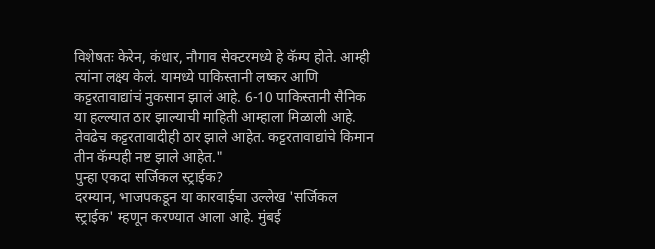विशेषतः केरेन, कंधार, नौगाव सेक्टरमध्ये हे कॅम्प होते. आम्ही त्यांना लक्ष्य केलं. यामध्ये पाकिस्तानी लष्कर आणि कट्टरतावाद्यांचं नुकसान झालं आहे. 6-10 पाकिस्तानी सैनिक या हल्ल्यात ठार झाल्याची माहिती आम्हाला मिळाली आहे. तेवढेच कट्टरतावादीही ठार झाले आहेत. कट्टरतावाद्यांचे किमान तीन कॅम्पही नष्ट झाले आहेत."
पुन्हा एकदा सर्जिकल स्ट्राईक?
दरम्यान, भाजपकडून या कारवाईचा उल्लेख 'सर्जिकल स्ट्राईक' म्हणून करण्यात आला आहे. मुंबई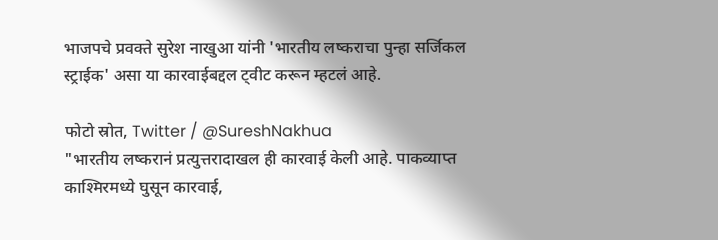भाजपचे प्रवक्ते सुरेश नाखुआ यांनी 'भारतीय लष्कराचा पुन्हा सर्जिकल स्ट्राईक' असा या कारवाईबद्दल ट्वीट करून म्हटलं आहे.

फोटो स्रोत, Twitter / @SureshNakhua
"भारतीय लष्करानं प्रत्युत्तरादाखल ही कारवाई केली आहे. पाकव्याप्त काश्मिरमध्ये घुसून कारवाई,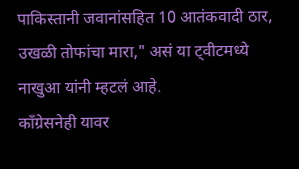पाकिस्तानी जवानांसहित 10 आतंकवादी ठार, उखळी तोफांचा मारा," असं या ट्वीटमध्ये नाखुआ यांनी म्हटलं आहे.
काँग्रेसनेही यावर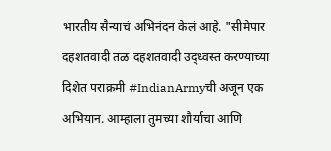भारतीय सैन्याचं अभिनंदन केलं आहे. "सीमेपार दहशतवादी तळ दहशतवादी उद्ध्वस्त करण्याच्या दिशेत पराक्रमी #IndianArmyची अजून एक अभियान. आम्हाला तुमच्या शौर्याचा आणि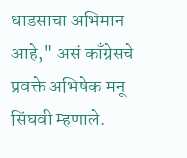धाडसाचा अभिमान आहे," असं काँग्रेसचे प्रवक्ते अभिषेक मनू सिंघवी म्हणाले.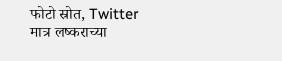फोटो स्रोत, Twitter
मात्र लष्कराच्या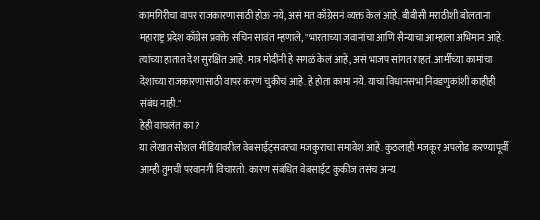कामगिरीचा वापर राजकारणासाठी होऊ नये, असं मत काँग्रेसनं व्यक्त केलं आहे. बीबीसी मराठीशी बोलताना महाराष्ट्र प्रदेश काँग्रेस प्रवक्ते सचिन सावंत म्हणाले, "भारताच्या जवानांचा आणि सैन्याचा आम्हाला अभिमान आहे. त्यांच्या हातात देश सुरक्षित आहे. मात्र मोदींनी हे सगळं केलं आहे, असं भाजप सांगत राहतं. आर्मीच्या कामांचा देशाच्या राजकारणासाठी वापर करणं चुकीचं आहे. हे होता कामा नये. याचा विधानसभा निवडणुकांशी काहीही संबंध नाही."
हेही वाचलंत का?
या लेखात सोशल मीडियावरील वेबसाईट्सवरचा मजकुराचा समावेश आहे. कुठलाही मजकूर अपलोड करण्यापूर्वी आम्ही तुमची परवानगी विचारतो. कारण संबंधित वेबसाईट कुकीज तसंच अन्य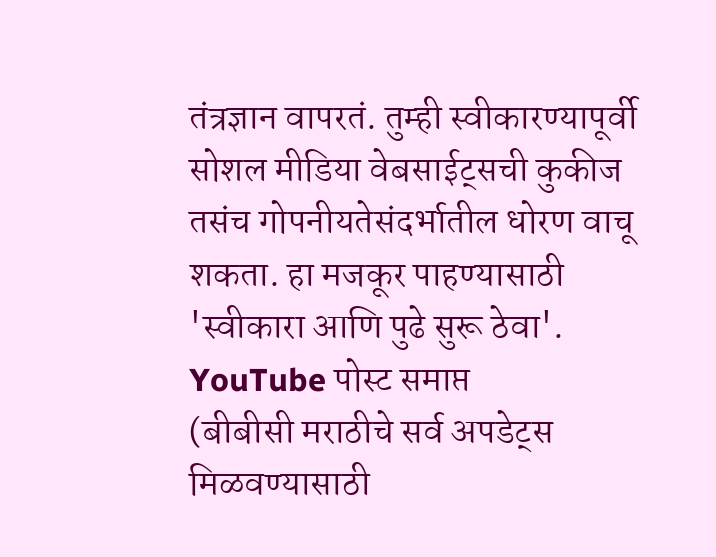तंत्रज्ञान वापरतं. तुम्ही स्वीकारण्यापूर्वी सोशल मीडिया वेबसाईट्सची कुकीज तसंच गोपनीयतेसंदर्भातील धोरण वाचू शकता. हा मजकूर पाहण्यासाठी 'स्वीकारा आणि पुढे सुरू ठेवा'.
YouTube पोस्ट समाप्त
(बीबीसी मराठीचे सर्व अपडेट्स मिळवण्यासाठी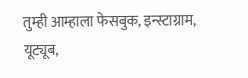तुम्ही आम्हाला फेसबुक, इन्स्टाग्राम, यूट्यूब,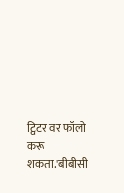ट्विटर वर फॉलो करू शकता.'बीबीसी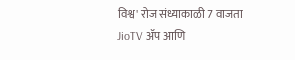विश्व' रोज संध्याकाळी 7 वाजता JioTV ॲप आणि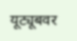यूट्यूबवर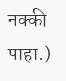नक्की पाहा.)